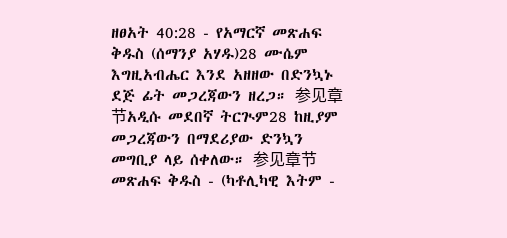ዘፀአት 40:28 - የአማርኛ መጽሐፍ ቅዱስ (ሰማንያ አሃዱ)28 ሙሴም እግዚአብሔር እንደ አዘዘው በድንኳኑ ደጅ ፊት መጋረጃውን ዘረጋ። 参见章节አዲሱ መደበኛ ትርጒም28 ከዚያም መጋረጃውን በማደሪያው ድንኳን መግቢያ ላይ ሰቀለው። 参见章节መጽሐፍ ቅዱስ - (ካቶሊካዊ እትም -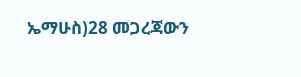ኤማሁስ)28 መጋረጃውን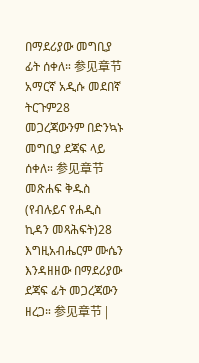በማደሪያው መግቢያ ፊት ሰቀለ። 参见章节አማርኛ አዲሱ መደበኛ ትርጉም28 መጋረጃውንም በድንኳኑ መግቢያ ደጃፍ ላይ ሰቀለ። 参见章节መጽሐፍ ቅዱስ (የብሉይና የሐዲስ ኪዳን መጻሕፍት)28 እግዚአብሔርም ሙሴን እንዳዘዘው በማደሪያው ደጃፍ ፊት መጋረጃውን ዘረጋ። 参见章节 |